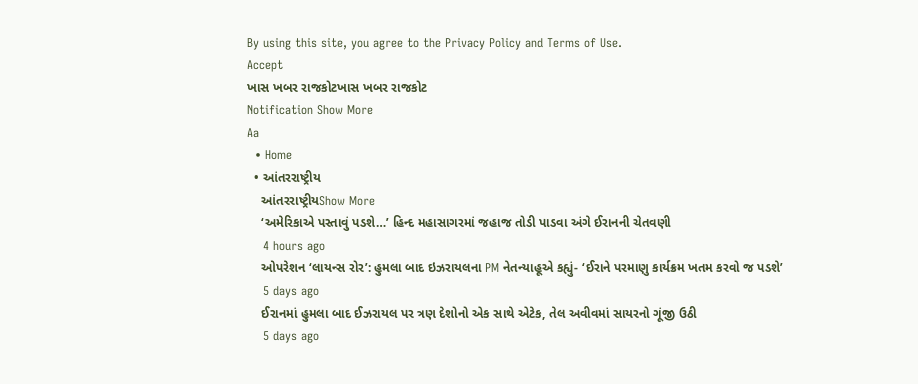By using this site, you agree to the Privacy Policy and Terms of Use.
Accept
ખાસ ખબર રાજકોટખાસ ખબર રાજકોટ
Notification Show More
Aa
  • Home
  • આંતરરાષ્ટ્રીય
    આંતરરાષ્ટ્રીયShow More
    ‘અમેરિકાએ પસ્તાવું પડશે…’ હિન્દ મહાસાગરમાં જહાજ તોડી પાડવા અંગે ઈરાનની ચેતવણી
    4 hours ago
    ઓપરેશન ‘લાયન્સ રોર’: હુમલા બાદ ઇઝરાયલના PM નેતન્યાહૂએ કહ્યું- ‘ઈરાને પરમાણુ કાર્યક્રમ ખતમ કરવો જ પડશે’
    5 days ago
    ઈરાનમાં હુમલા બાદ ઈઝરાયલ પર ત્રણ દેશોનો એક સાથે એટેક, તેલ અવીવમાં સાયરનો ગૂંજી ઉઠી
    5 days ago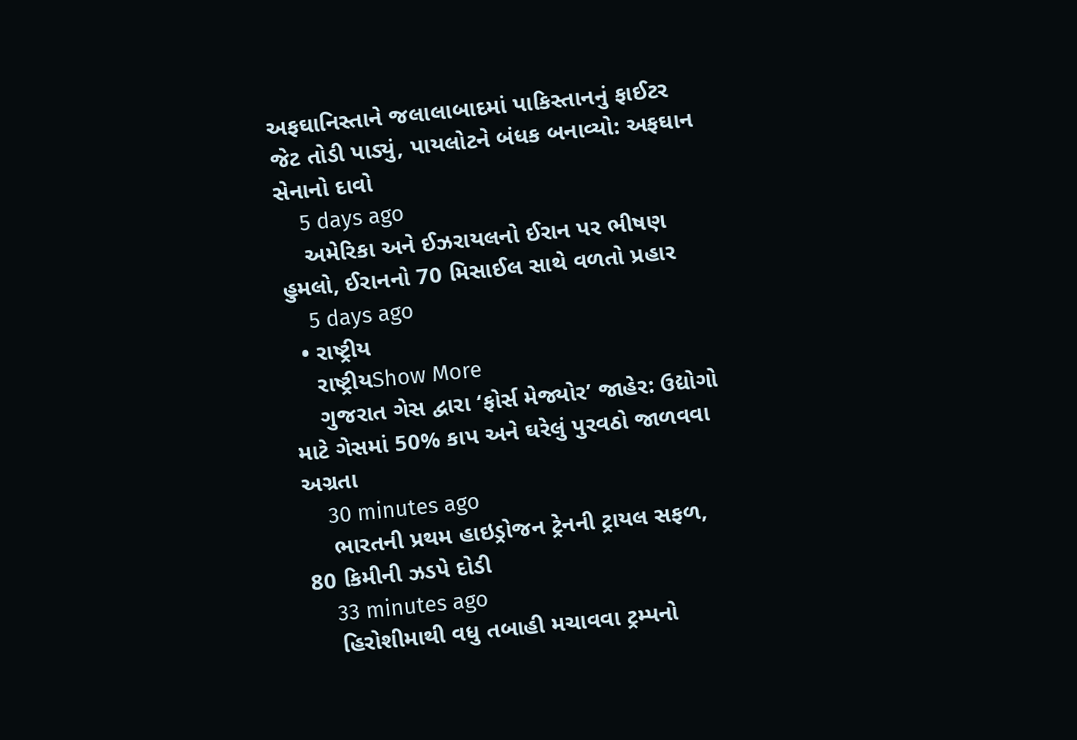અફઘાનિસ્તાને જલાલાબાદમાં પાકિસ્તાનનું ફાઈટર જેટ તોડી પાડ્યું, પાયલોટને બંધક બનાવ્યો: અફઘાન સેનાનો દાવો
    5 days ago
    અમેરિકા અને ઈઝરાયલનો ઈરાન પર ભીષણ હુમલો, ઈરાનનો 70 મિસાઈલ સાથે વળતો પ્રહાર
    5 days ago
  • રાષ્ટ્રીય
    રાષ્ટ્રીયShow More
    ગુજરાત ગેસ દ્વારા ‘ફોર્સ મેજ્યોર’ જાહેર: ઉદ્યોગો માટે ગેસમાં 50% કાપ અને ઘરેલું પુરવઠો જાળવવા અગ્રતા
    30 minutes ago
    ભારતની પ્રથમ હાઇડ્રોજન ટ્રેનની ટ્રાયલ સફળ, 80 કિમીની ઝડપે દોડી
    33 minutes ago
    હિરોશીમાથી વધુ તબાહી મચાવવા ટ્રમ્પનો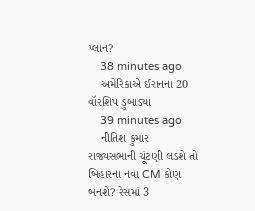પ્લાન?
    38 minutes ago
    અમેરિકાએ ઈરાનના 20 વૉરશિપ ડુબાડ્યા
    39 minutes ago
    નીતિશ કુમાર રાજ્યસભાની ચૂંટણી લડશે તો બિહારના નવા CM કોણ બનશે? રેસમાં 3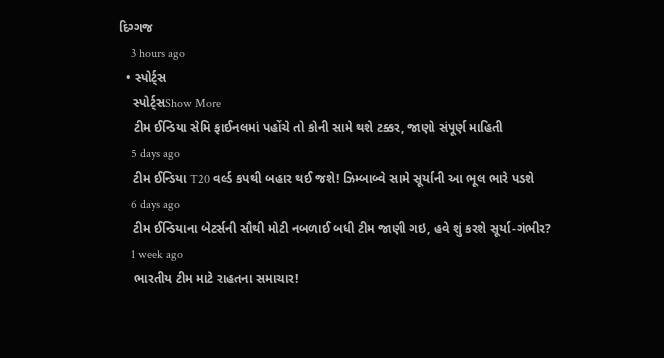દિગ્ગજ
    3 hours ago
  • સ્પોર્ટ્સ
    સ્પોર્ટ્સShow More
    ટીમ ઈન્ડિયા સેમિ ફાઈનલમાં પહોંચે તો કોની સામે થશે ટક્કર, જાણો સંપૂર્ણ માહિતી
    5 days ago
    ટીમ ઈન્ડિયા T20 વર્લ્ડ કપથી બહાર થઈ જશે! ઝિમ્બાબ્વે સામે સૂર્યાની આ ભૂલ ભારે પડશે
    6 days ago
    ટીમ ઈન્ડિયાના બેટર્સની સૌથી મોટી નબળાઈ બધી ટીમ જાણી ગઇ, હવે શું કરશે સૂર્યા-ગંભીર?
    1 week ago
    ભારતીય ટીમ માટે રાહતના સમાચાર!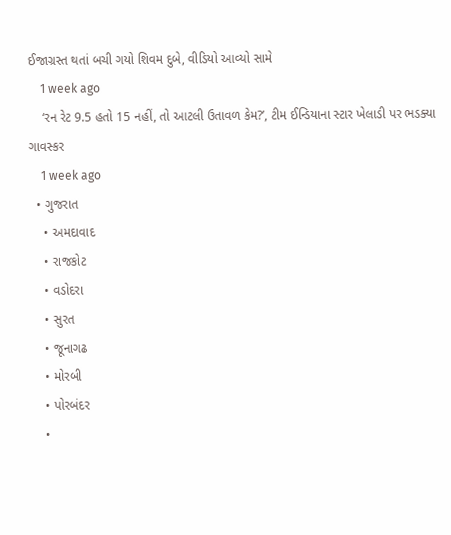ઈજાગ્રસ્ત થતાં બચી ગયો શિવમ દુબે, વીડિયો આવ્યો સામે
    1 week ago
    ‘રન રેટ 9.5 હતો 15 નહીં, તો આટલી ઉતાવળ કેમ?’, ટીમ ઈન્ડિયાના સ્ટાર ખેલાડી પર ભડક્યા ગાવસ્કર
    1 week ago
  • ગુજરાત
    • અમદાવાદ
    • રાજકોટ
    • વડોદરા
    • સુરત
    • જૂનાગઢ
    • મોરબી
    • પોરબંદર
    •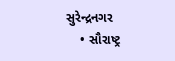સુરેન્દ્રનગર
    • સૌરાષ્ટ્ર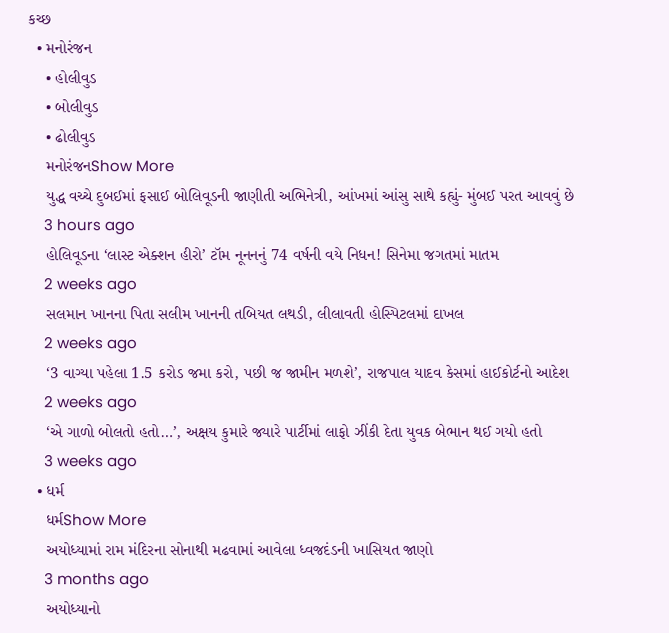કચ્છ
  • મનોરંજન
    • હોલીવુડ
    • બોલીવુડ
    • ઢોલીવુડ
    મનોરંજનShow More
    યુદ્ધ વચ્ચે દુબઈમાં ફસાઈ બોલિવૂડની જાણીતી અભિનેત્રી, આંખમાં આંસુ સાથે કહ્યું- મુંબઈ પરત આવવું છે
    3 hours ago
    હોલિવૂડના ‘લાસ્ટ એક્શન હીરો’ ટૉમ નૂનનનું 74 વર્ષની વયે નિધન! સિનેમા જગતમાં માતમ
    2 weeks ago
    સલમાન ખાનના પિતા સલીમ ખાનની તબિયત લથડી, લીલાવતી હોસ્પિટલમાં દાખલ
    2 weeks ago
    ‘3 વાગ્યા પહેલા 1.5 કરોડ જમા કરો, પછી જ જામીન મળશે’, રાજપાલ યાદવ કેસમાં હાઈકોર્ટનો આદેશ
    2 weeks ago
    ‘એ ગાળો બોલતો હતો…’, અક્ષય કુમારે જ્યારે પાર્ટીમાં લાફો ઝીંકી દેતા યુવક બેભાન થઈ ગયો હતો
    3 weeks ago
  • ધર્મ
    ધર્મShow More
    અયોધ્યામાં રામ મંદિરના સોનાથી મઢવામાં આવેલા ધ્વજદંડની ખાસિયત જાણો
    3 months ago
    અયોધ્યાનો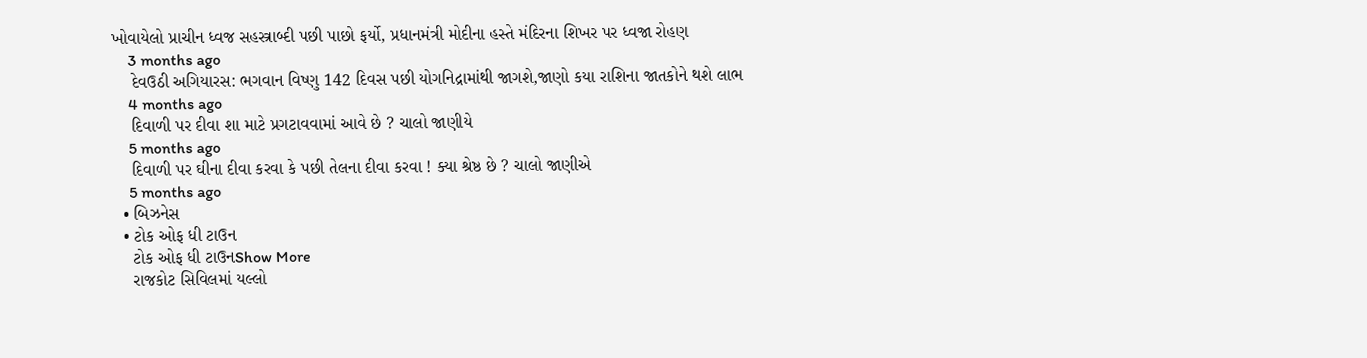ખોવાયેલો પ્રાચીન ધ્વજ સહસ્ત્રાબ્દી પછી પાછો ફર્યો, પ્રધાનમંત્રી મોદીના હસ્તે મંદિરના શિખર પર ધ્વજા રોહણ
    3 months ago
    દેવઉઠી અગિયારસ: ભગવાન વિષ્ણુ 142 દિવસ પછી યોગનિદ્રામાંથી જાગશે,જાણો કયા રાશિના જાતકોને થશે લાભ
    4 months ago
    દિવાળી પર દીવા શા માટે પ્રગટાવવામાં આવે છે ? ચાલો જાણીયે
    5 months ago
    દિવાળી પર ઘીના દીવા કરવા કે પછી તેલના દીવા કરવા ! ક્યા શ્રેષ્ઠ છે ? ચાલો જાણીએ
    5 months ago
  • બિઝનેસ
  • ટોક ઓફ ધી ટાઉન
    ટોક ઓફ ધી ટાઉનShow More
    રાજકોટ સિવિલમાં યલ્લો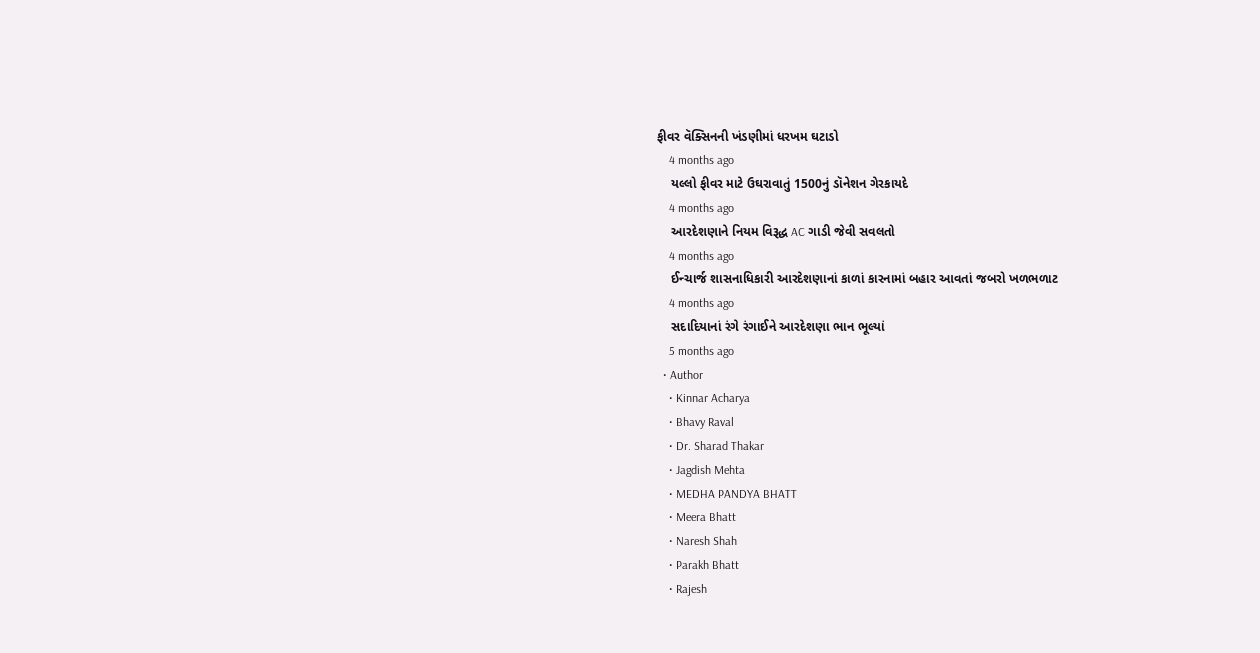ફીવર વૅક્સિનની ખંડણીમાં ધરખમ ઘટાડો
    4 months ago
    યલ્લો ફીવર માટે ઉઘરાવાતું 1500નું ડૉનેશન ગેરકાયદે
    4 months ago
    આરદેશણાને નિયમ વિરૂદ્ધ AC ગાડી જેવી સવલતો
    4 months ago
    ઈન્ચાર્જ શાસનાધિકારી આરદેશણાનાં કાળાં કારનામાં બહાર આવતાં જબરો ખળભળાટ
    4 months ago
    સદાદિયાનાં રંગે રંગાઈને આરદેશણા ભાન ભૂલ્યાં
    5 months ago
  • Author
    • Kinnar Acharya
    • Bhavy Raval
    • Dr. Sharad Thakar
    • Jagdish Mehta
    • MEDHA PANDYA BHATT
    • Meera Bhatt
    • Naresh Shah
    • Parakh Bhatt
    • Rajesh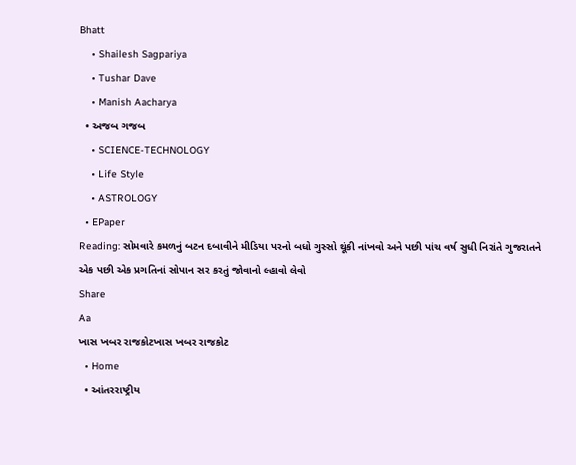Bhatt
    • Shailesh Sagpariya
    • Tushar Dave
    • Manish Aacharya
  • અજબ ગજબ
    • SCIENCE-TECHNOLOGY
    • Life Style
    • ASTROLOGY
  • EPaper
Reading: સોમવારે કમળનું બટન દબાવીને મીડિયા પરનો બધો ગુસ્સો થૂંકી નાંખવો અને પછી પાંચ વર્ષ સુધી નિરાંતે ગુજરાતને એક પછી એક પ્રગતિનાં સોપાન સર કરતું જોવાનો લ્હાવો લેવો
Share
Aa
ખાસ ખબર રાજકોટખાસ ખબર રાજકોટ
  • Home
  • આંતરરાષ્ટ્રીય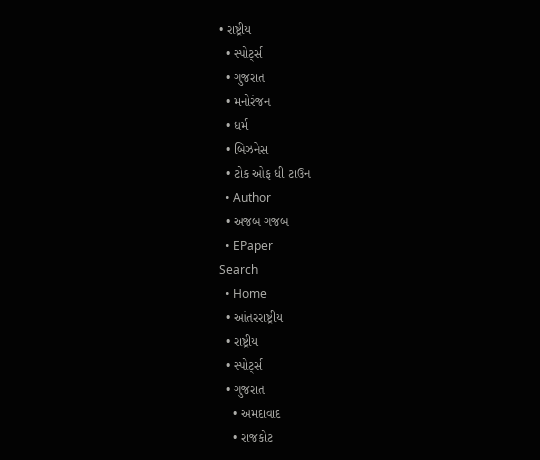• રાષ્ટ્રીય
  • સ્પોર્ટ્સ
  • ગુજરાત
  • મનોરંજન
  • ધર્મ
  • બિઝનેસ
  • ટોક ઓફ ધી ટાઉન
  • Author
  • અજબ ગજબ
  • EPaper
Search
  • Home
  • આંતરરાષ્ટ્રીય
  • રાષ્ટ્રીય
  • સ્પોર્ટ્સ
  • ગુજરાત
    • અમદાવાદ
    • રાજકોટ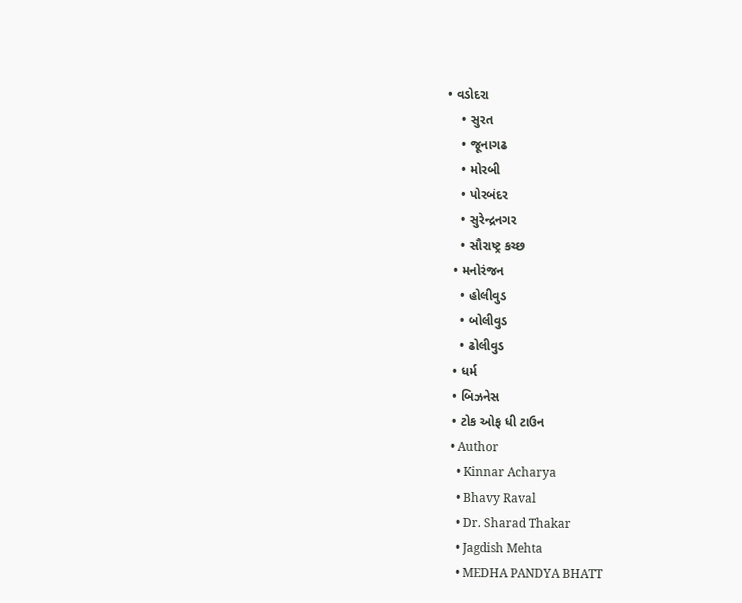• વડોદરા
    • સુરત
    • જૂનાગઢ
    • મોરબી
    • પોરબંદર
    • સુરેન્દ્રનગર
    • સૌરાષ્ટ્ર કચ્છ
  • મનોરંજન
    • હોલીવુડ
    • બોલીવુડ
    • ઢોલીવુડ
  • ધર્મ
  • બિઝનેસ
  • ટોક ઓફ ધી ટાઉન
  • Author
    • Kinnar Acharya
    • Bhavy Raval
    • Dr. Sharad Thakar
    • Jagdish Mehta
    • MEDHA PANDYA BHATT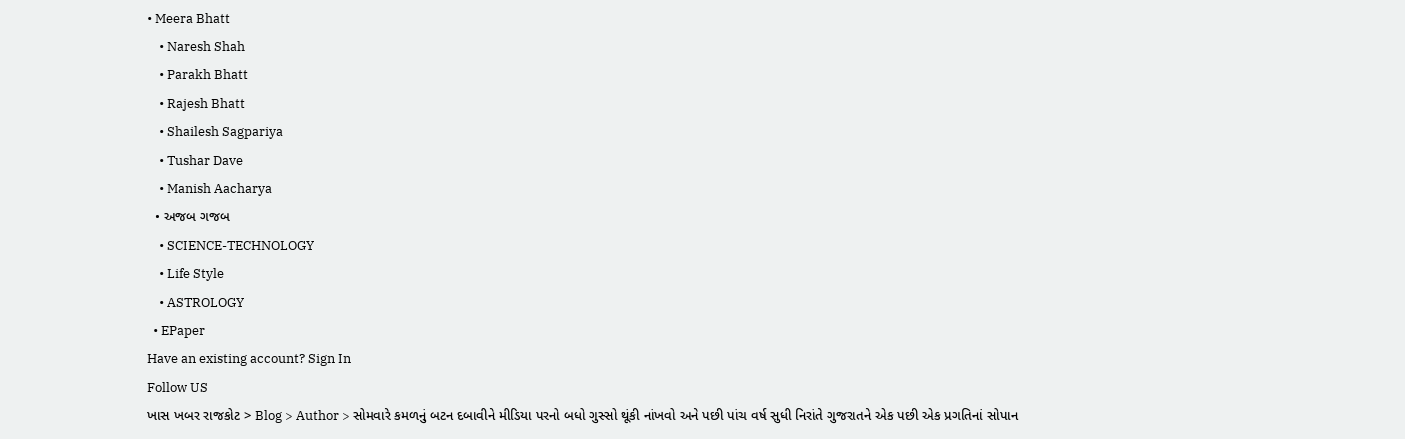• Meera Bhatt
    • Naresh Shah
    • Parakh Bhatt
    • Rajesh Bhatt
    • Shailesh Sagpariya
    • Tushar Dave
    • Manish Aacharya
  • અજબ ગજબ
    • SCIENCE-TECHNOLOGY
    • Life Style
    • ASTROLOGY
  • EPaper
Have an existing account? Sign In
Follow US
ખાસ ખબર રાજકોટ > Blog > Author > સોમવારે કમળનું બટન દબાવીને મીડિયા પરનો બધો ગુસ્સો થૂંકી નાંખવો અને પછી પાંચ વર્ષ સુધી નિરાંતે ગુજરાતને એક પછી એક પ્રગતિનાં સોપાન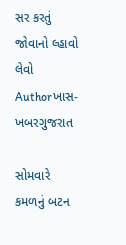સર કરતું જોવાનો લ્હાવો લેવો
Authorખાસ-ખબરગુજરાત

સોમવારે કમળનું બટન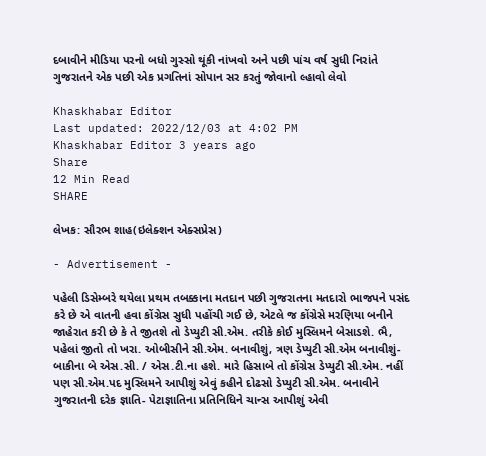દબાવીને મીડિયા પરનો બધો ગુસ્સો થૂંકી નાંખવો અને પછી પાંચ વર્ષ સુધી નિરાંતે ગુજરાતને એક પછી એક પ્રગતિનાં સોપાન સર કરતું જોવાનો લ્હાવો લેવો

Khaskhabar Editor
Last updated: 2022/12/03 at 4:02 PM
Khaskhabar Editor 3 years ago
Share
12 Min Read
SHARE

લેખક: સૌરભ શાહ(ઇલેક્શન એક્સપ્રેસ)

- Advertisement -

પહેલી ડિસેમ્બરે થયેલા પ્રથમ તબક્કાના મતદાન પછી ગુજરાતના મતદારો ભાજપને પસંદ કરે છે એ વાતની હવા કોંગ્રેસ સુધી પહોંચી ગઈ છે, એટલે જ કોંગ્રેસે મરણિયા બનીને જાહેરાત કરી છે કે તે જીતશે તો ડેપ્યુટી સી.એમ. તરીકે કોઈ મુસ્લિમને બેસાડશે. ભૈ, પહેલાં જીતો તો ખરા. ઓબીસીને સી.એમ. બનાવીશું, ત્રણ ડેપ્યુટી સી.એમ બનાવીશું- બાકીના બે એસ.સી. / એસ.ટી.ના હશે. મારે હિસાબે તો કોંગ્રેસ ડેપ્યુટી સી.એમ. નહીં પણ સી.એમ.પદ મુસ્લિમને આપીશું એવું કહીને દોઢસો ડેપ્યુટી સી.એમ. બનાવીને ગુજરાતની દરેક જ્ઞાતિ- પેટાજ્ઞાતિના પ્રતિનિધિને ચાન્સ આપીશું એવી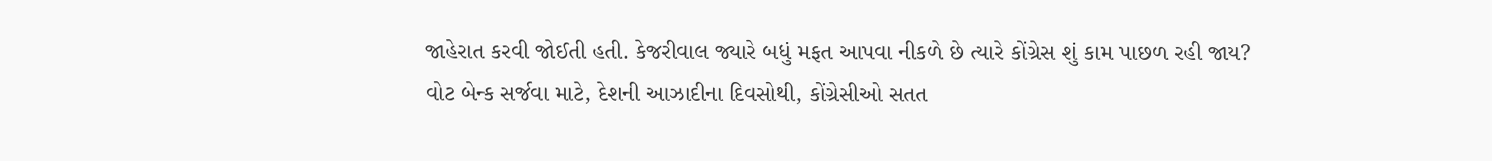જાહેરાત કરવી જોઈતી હતી. કેજરીવાલ જ્યારે બધું મફત આપવા નીકળે છે ત્યારે કોંગ્રેસ શું કામ પાછળ રહી જાય?
વોટ બેન્ક સર્જવા માટે, દેશની આઝાદીના દિવસોથી, કોંગ્રેસીઓ સતત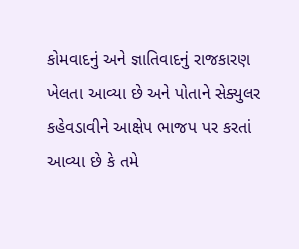કોમવાદનું અને જ્ઞાતિવાદનું રાજકારણ ખેલતા આવ્યા છે અને પોતાને સેક્યુલર કહેવડાવીને આક્ષેપ ભાજપ પર કરતાં આવ્યા છે કે તમે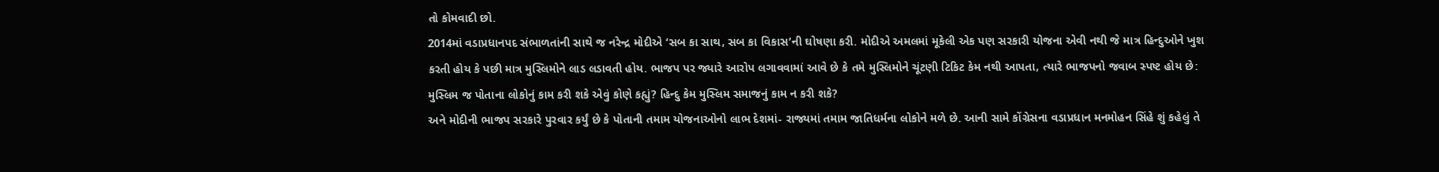તો કોમવાદી છો.
2014માં વડાપ્રધાનપદ સંભાળતાંની સાથે જ નરેન્દ્ર મોદીએ ‘સબ કા સાથ, સબ કા વિકાસ’ની ઘોષણા કરી. મોદીએ અમલમાં મૂકેલી એક પણ સરકારી યોજના એવી નથી જે માત્ર હિન્દુઓને ખુશ કરતી હોય કે પછી માત્ર મુસ્લિમોને લાડ લડાવતી હોય. ભાજપ પર જ્યારે આરોપ લગાવવામાં આવે છે કે તમે મુસ્લિમોને ચૂંટણી ટિકિટ કેમ નથી આપતા, ત્યારે ભાજપનો જવાબ સ્પષ્ટ હોય છે: મુસ્લિમ જ પોતાના લોકોનું કામ કરી શકે એવું કોણે કહ્યું? હિન્દુ કેમ મુસ્લિમ સમાજનું કામ ન કરી શકે?
અને મોદીની ભાજપ સરકારે પુરવાર કર્યું છે કે પોતાની તમામ યોજનાઓનો લાભ દેશમાં- રાજ્યમાં તમામ જાતિધર્મના લોકોને મળે છે. આની સામે કોંગ્રેસના વડાપ્રધાન મનમોહન સિંહે શું કહેલું તે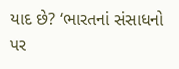યાદ છે? ‘ભારતનાં સંસાધનો પર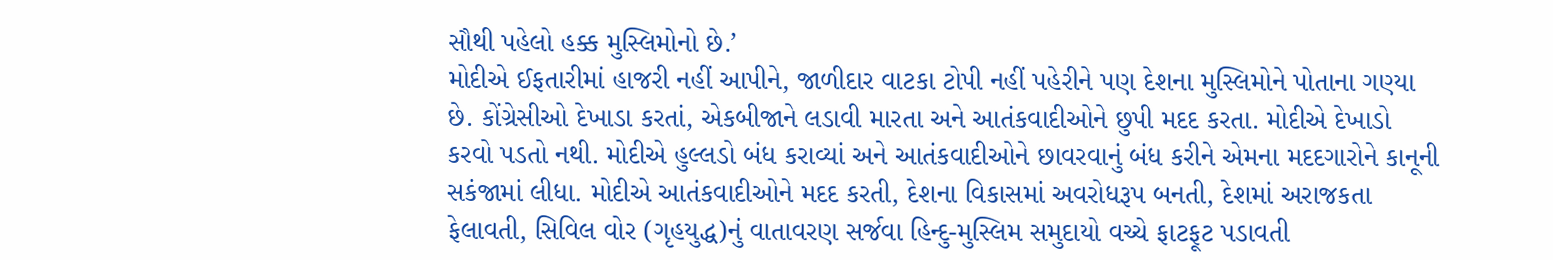સૌથી પહેલો હક્ક મુસ્લિમોનો છે.’
મોદીએ ઈફતારીમાં હાજરી નહીં આપીને, જાળીદાર વાટકા ટોપી નહીં પહેરીને પણ દેશના મુસ્લિમોને પોતાના ગણ્યા છે. કોંગ્રેસીઓ દેખાડા કરતાં, એકબીજાને લડાવી મારતા અને આતંકવાદીઓને છુપી મદદ કરતા. મોદીએ દેખાડો કરવો પડતો નથી. મોદીએ હુલ્લડો બંધ કરાવ્યાં અને આતંકવાદીઓને છાવરવાનું બંધ કરીને એમના મદદગારોને કાનૂની સકંજામાં લીધા. મોદીએ આતંકવાદીઓને મદદ કરતી, દેશના વિકાસમાં અવરોધરૂપ બનતી, દેશમાં અરાજકતા ફેલાવતી, સિવિલ વોર (ગૃહયુદ્ધ)નું વાતાવરણ સર્જવા હિન્દુ-મુસ્લિમ સમુદાયો વચ્ચે ફાટફૂટ પડાવતી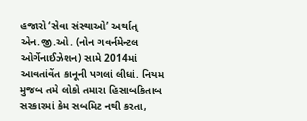હજારો ‘સેવા સંસ્થાઓ’ અર્થાત્ એન.જી.ઓ. (નોન ગવર્નમેન્ટલ ઓર્ગેનાઈઝેશન) સામે 2014માં આવતાંવેંત કાનૂની પગલાં લીધાં. નિયમ મુજબ તમે લોકો તમારા હિસાબકિતાબ સરકારમાં કેમ સબમિટ નથી કરતા,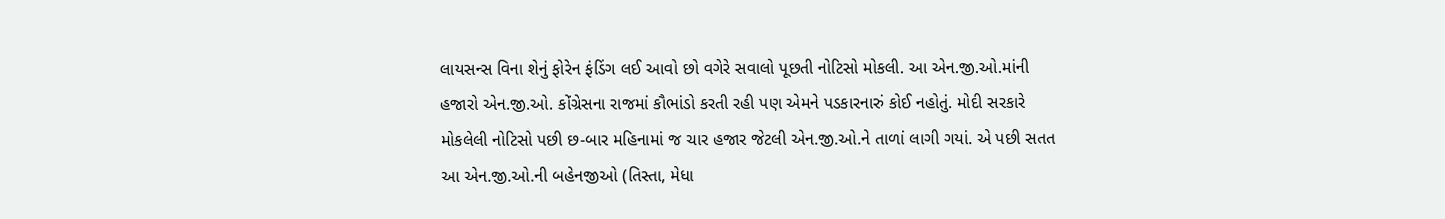લાયસન્સ વિના શેનું ફોરેન ફંડિંગ લઈ આવો છો વગેરે સવાલો પૂછતી નોટિસો મોકલી. આ એન.જી.ઓ.માંની હજારો એન.જી.ઓ. કોંગ્રેસના રાજમાં કૌભાંડો કરતી રહી પણ એમને પડકારનારું કોઈ નહોતું. મોદી સરકારે મોકલેલી નોટિસો પછી છ-બાર મહિનામાં જ ચાર હજાર જેટલી એન.જી.ઓ.ને તાળાં લાગી ગયાં. એ પછી સતત આ એન.જી.ઓ.ની બહેનજીઓ (તિસ્તા, મેધા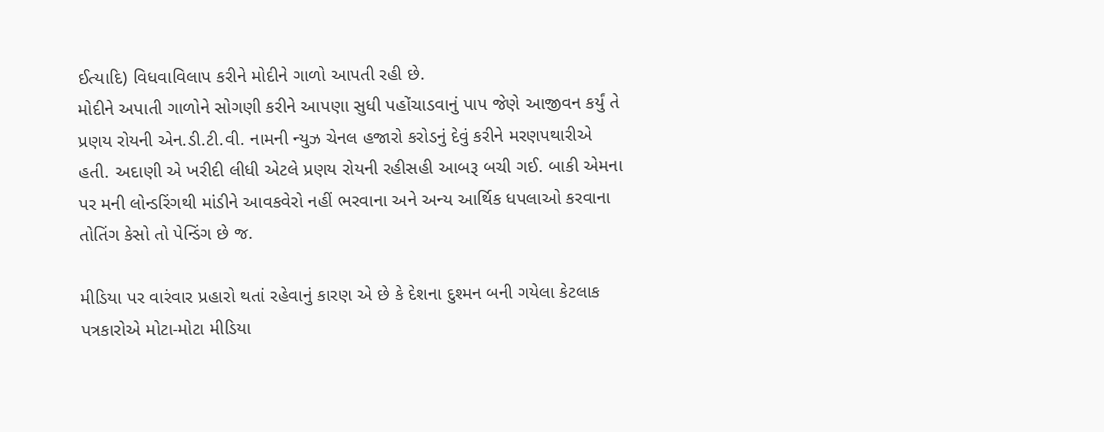ઈત્યાદિ) વિધવાવિલાપ કરીને મોદીને ગાળો આપતી રહી છે.
મોદીને અપાતી ગાળોને સોગણી કરીને આપણા સુધી પહોંચાડવાનું પાપ જેણે આજીવન કર્યું તે પ્રણય રોયની એન.ડી.ટી.વી. નામની ન્યુઝ ચેનલ હજારો કરોડનું દેવું કરીને મરણપથારીએ હતી. અદાણી એ ખરીદી લીધી એટલે પ્રણય રોયની રહીસહી આબરૂ બચી ગઈ. બાકી એમના પર મની લોન્ડરિંગથી માંડીને આવકવેરો નહીં ભરવાના અને અન્ય આર્થિક ધપલાઓ કરવાના તોતિંગ કેસો તો પેન્ડિંગ છે જ.

મીડિયા પર વારંવાર પ્રહારો થતાં રહેવાનું કારણ એ છે કે દેશના દુશ્મન બની ગયેલા કેટલાક પત્રકારોએ મોટા-મોટા મીડિયા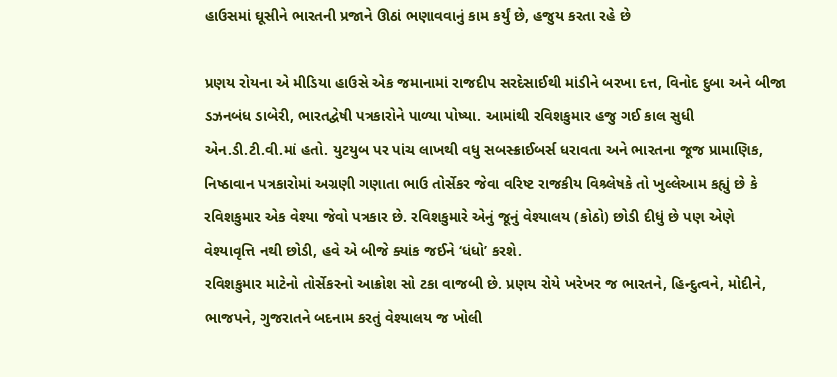હાઉસમાં ઘૂસીને ભારતની પ્રજાને ઊઠાં ભણાવવાનું કામ કર્યું છે, હજુય કરતા રહે છે

પ્રણય રોયના એ મીડિયા હાઉસે એક જમાનામાં રાજદીપ સરદેસાઈથી માંડીને બરખા દત્ત, વિનોદ દુબા અને બીજા ડઝનબંધ ડાબેરી, ભારતદ્વેષી પત્રકારોને પાળ્યા પોષ્યા. આમાંથી રવિશકુમાર હજુ ગઈ કાલ સુધી એન.ડી.ટી.વી.માં હતો. યુટયુબ પર પાંચ લાખથી વધુ સબસ્ક્રાઈબર્સ ધરાવતા અને ભારતના જૂજ પ્રામાણિક, નિષ્ઠાવાન પત્રકારોમાં અગ્રણી ગણાતા ભાઉ તોર્સેકર જેવા વરિષ્ટ રાજકીય વિશ્ર્લેષકે તો ખુલ્લેઆમ કહ્યું છે કે રવિશકુમાર એક વેશ્યા જેવો પત્રકાર છે. રવિશકુમારે એનું જૂનું વેશ્યાલય (કોઠો) છોડી દીધું છે પણ એણે વેશ્યાવૃત્તિ નથી છોડી, હવે એ બીજે ક્યાંક જઈને ‘ધંધો’ કરશે.
રવિશકુમાર માટેનો તોર્સેકરનો આક્રોશ સો ટકા વાજબી છે. પ્રણય રોયે ખરેખર જ ભારતને, હિન્દુત્વને, મોદીને, ભાજપને, ગુજરાતને બદનામ કરતું વેશ્યાલય જ ખોલી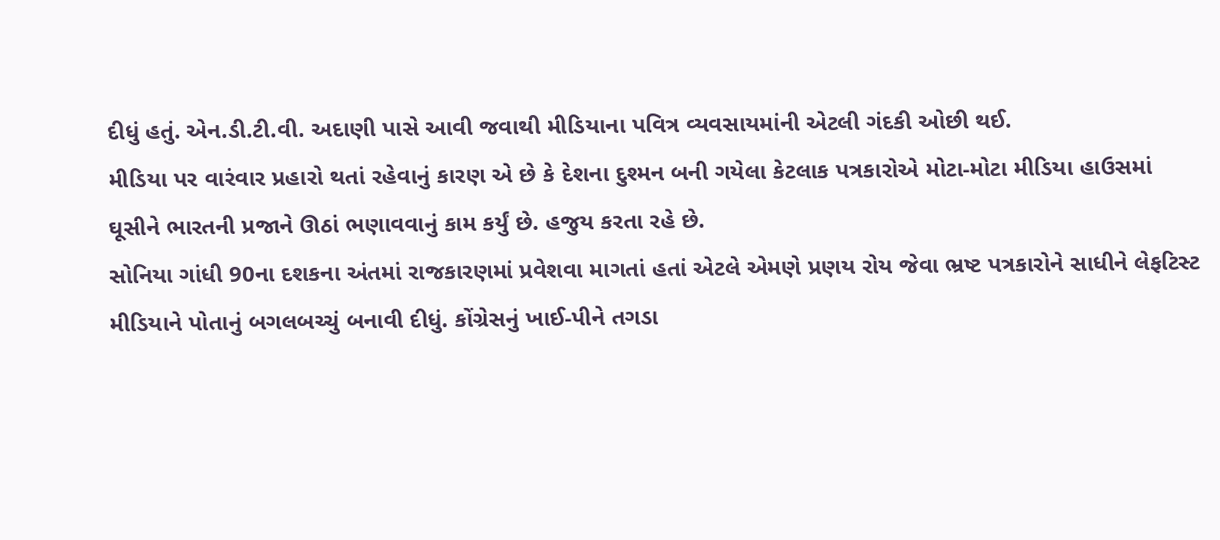દીધું હતું. એન.ડી.ટી.વી. અદાણી પાસે આવી જવાથી મીડિયાના પવિત્ર વ્યવસાયમાંની એટલી ગંદકી ઓછી થઈ.
મીડિયા પર વારંવાર પ્રહારો થતાં રહેવાનું કારણ એ છે કે દેશના દુશ્મન બની ગયેલા કેટલાક પત્રકારોએ મોટા-મોટા મીડિયા હાઉસમાં ઘૂસીને ભારતની પ્રજાને ઊઠાં ભણાવવાનું કામ કર્યું છે. હજુય કરતા રહે છે.
સોનિયા ગાંધી 90ના દશકના અંતમાં રાજકારણમાં પ્રવેશવા માગતાં હતાં એટલે એમણે પ્રણય રોય જેવા ભ્રષ્ટ પત્રકારોને સાધીને લેફટિસ્ટ મીડિયાને પોતાનું બગલબચ્ચું બનાવી દીધું. કોંગ્રેસનું ખાઈ-પીને તગડા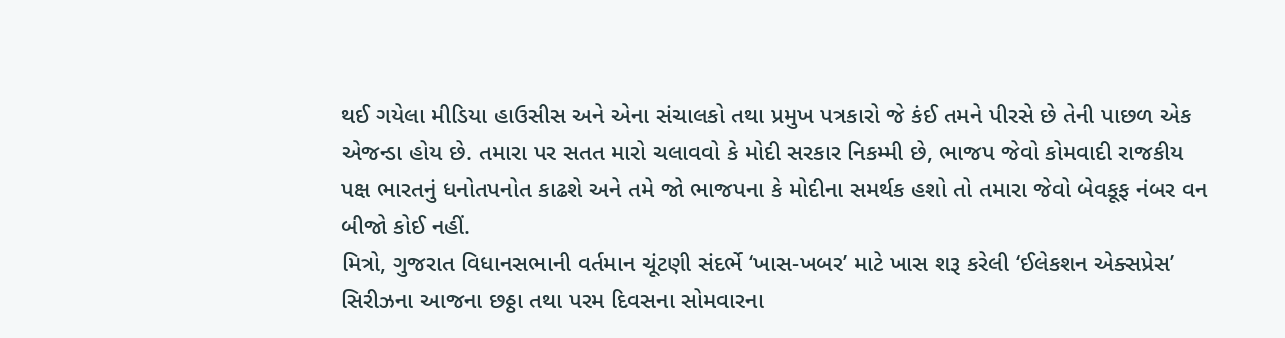થઈ ગયેલા મીડિયા હાઉસીસ અને એના સંચાલકો તથા પ્રમુખ પત્રકારો જે કંઈ તમને પીરસે છે તેની પાછળ એક એજન્ડા હોય છે. તમારા પર સતત મારો ચલાવવો કે મોદી સરકાર નિકમ્મી છે, ભાજપ જેવો કોમવાદી રાજકીય પક્ષ ભારતનું ધનોતપનોત કાઢશે અને તમે જો ભાજપના કે મોદીના સમર્થક હશો તો તમારા જેવો બેવકૂફ નંબર વન બીજો કોઈ નહીં.
મિત્રો, ગુજરાત વિધાનસભાની વર્તમાન ચૂંટણી સંદર્ભે ‘ખાસ-ખબર’ માટે ખાસ શરૂ કરેલી ‘ઈલેકશન એક્સપ્રેસ’ સિરીઝના આજના છઠ્ઠા તથા પરમ દિવસના સોમવારના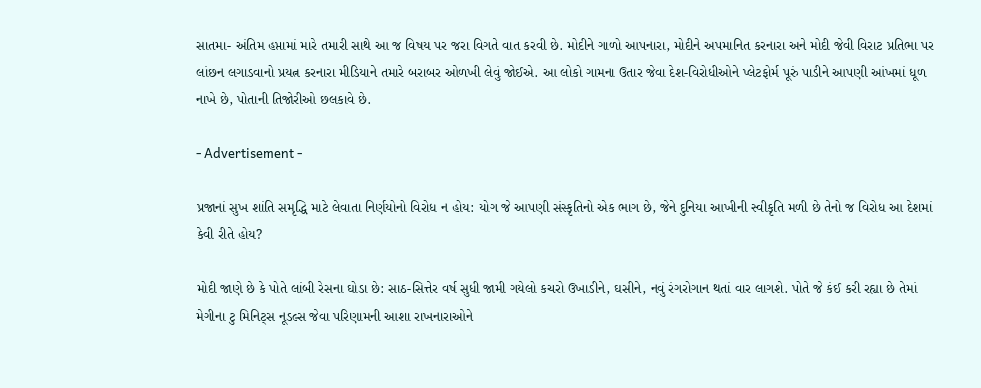સાતમા- અંતિમ હપ્તામાં મારે તમારી સાથે આ જ વિષય પર જરા વિગતે વાત કરવી છે. મોદીને ગાળો આપનારા, મોદીને અપમાનિત કરનારા અને મોદી જેવી વિરાટ પ્રતિભા પર લાંછન લગાડવાનો પ્રયત્ન કરનારા મીડિયાને તમારે બરાબર ઓળખી લેવું જોઈએ. આ લોકો ગામના ઉતાર જેવા દેશ-વિરોધીઓને પ્લેટફોર્મ પૂરું પાડીને આપણી આંખમાં ધૂળ નાખે છે, પોતાની તિજોરીઓ છલકાવે છે.

- Advertisement -

પ્રજાનાં સુખ શાંતિ સમૃદ્ધિ માટે લેવાતા નિર્ણયોનો વિરોધ ન હોય: યોગ જે આપણી સંસ્કૃતિનો એક ભાગ છે, જેને દુનિયા આખીની સ્વીકૃતિ મળી છે તેનો જ વિરોધ આ દેશમાં કેવી રીતે હોય?

મોદી જાણે છે કે પોતે લાંબી રેસના ઘોડા છે: સાઠ-સિત્તેર વર્ષ સુધી જામી ગયેલો કચરો ઉખાડીને, ઘસીને, નવું રંગરોગાન થતાં વાર લાગશે. પોતે જે કંઈ કરી રહ્યા છે તેમાં મેગીના ટુ મિનિટ્સ નૂડલ્સ જેવા પરિણામની આશા રાખનારાઓને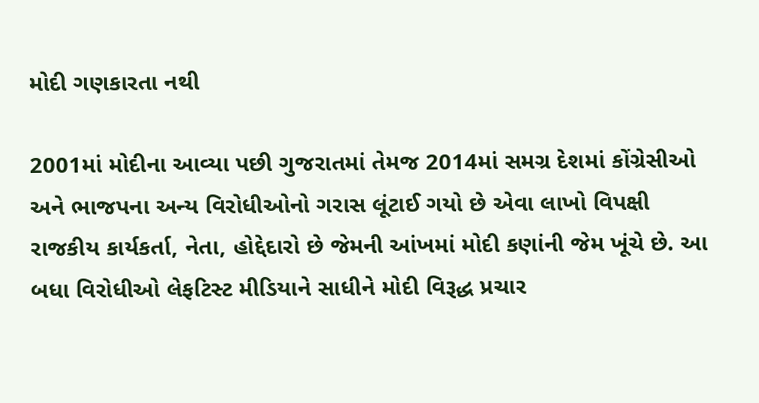મોદી ગણકારતા નથી

2001માં મોદીના આવ્યા પછી ગુજરાતમાં તેમજ 2014માં સમગ્ર દેશમાં કોંગ્રેસીઓ અને ભાજપના અન્ય વિરોધીઓનો ગરાસ લૂંટાઈ ગયો છે એવા લાખો વિપક્ષી રાજકીય કાર્યકર્તા, નેતા, હોદ્દેદારો છે જેમની આંખમાં મોદી કણાંની જેમ ખૂંચે છે. આ બધા વિરોધીઓ લેફટિસ્ટ મીડિયાને સાધીને મોદી વિરૂદ્ધ પ્રચાર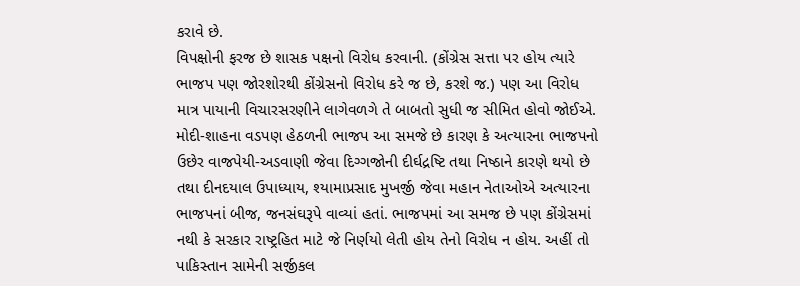કરાવે છે.
વિપક્ષોની ફરજ છે શાસક પક્ષનો વિરોધ કરવાની. (કોંગ્રેસ સત્તા પર હોય ત્યારે ભાજપ પણ જોરશોરથી કોંગ્રેસનો વિરોધ કરે જ છે, કરશે જ.) પણ આ વિરોધ માત્ર પાયાની વિચારસરણીને લાગેવળગે તે બાબતો સુધી જ સીમિત હોવો જોઈએ. મોદી-શાહના વડપણ હેઠળની ભાજપ આ સમજે છે કારણ કે અત્યારના ભાજપનો ઉછેર વાજપેયી-અડવાણી જેવા દિગ્ગજોની દીર્ઘદ્રષ્ટિ તથા નિષ્ઠાને કારણે થયો છે તથા દીનદયાલ ઉપાધ્યાય, શ્યામાપ્રસાદ મુખર્જી જેવા મહાન નેતાઓએ અત્યારના ભાજપનાં બીજ, જનસંઘરૂપે વાવ્યાં હતાં. ભાજપમાં આ સમજ છે પણ કોંગ્રેસમાં નથી કે સરકાર રાષ્ટ્રહિત માટે જે નિર્ણયો લેતી હોય તેનો વિરોધ ન હોય. અહીં તો પાકિસ્તાન સામેની સર્જીકલ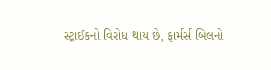સ્ટ્રાઈકનો વિરોધ થાય છે, ફાર્મર્સ બિલનો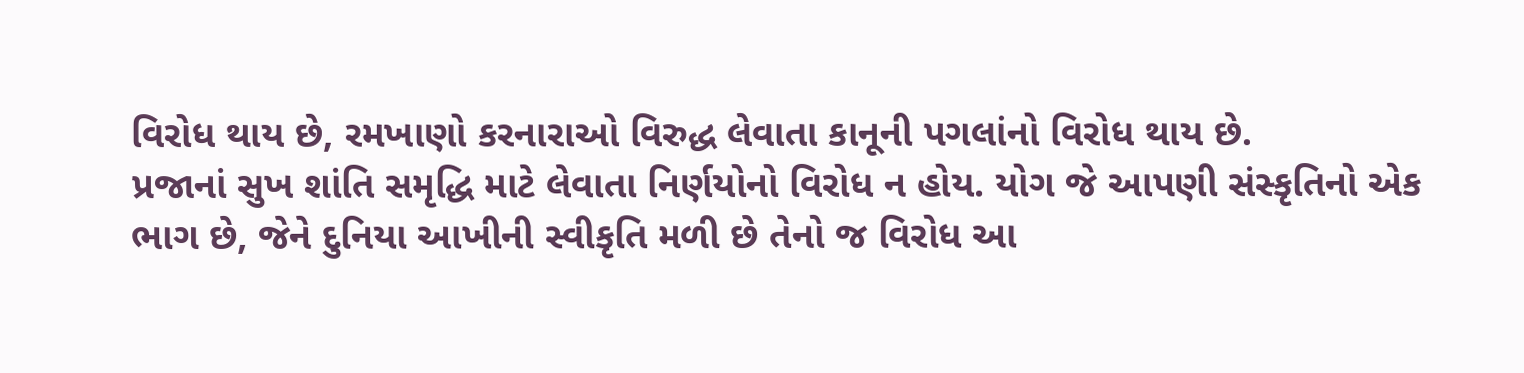વિરોધ થાય છે, રમખાણો કરનારાઓ વિરુદ્ધ લેવાતા કાનૂની પગલાંનો વિરોધ થાય છે.
પ્રજાનાં સુખ શાંતિ સમૃદ્ધિ માટે લેવાતા નિર્ણયોનો વિરોધ ન હોય. યોગ જે આપણી સંસ્કૃતિનો એક ભાગ છે, જેને દુનિયા આખીની સ્વીકૃતિ મળી છે તેનો જ વિરોધ આ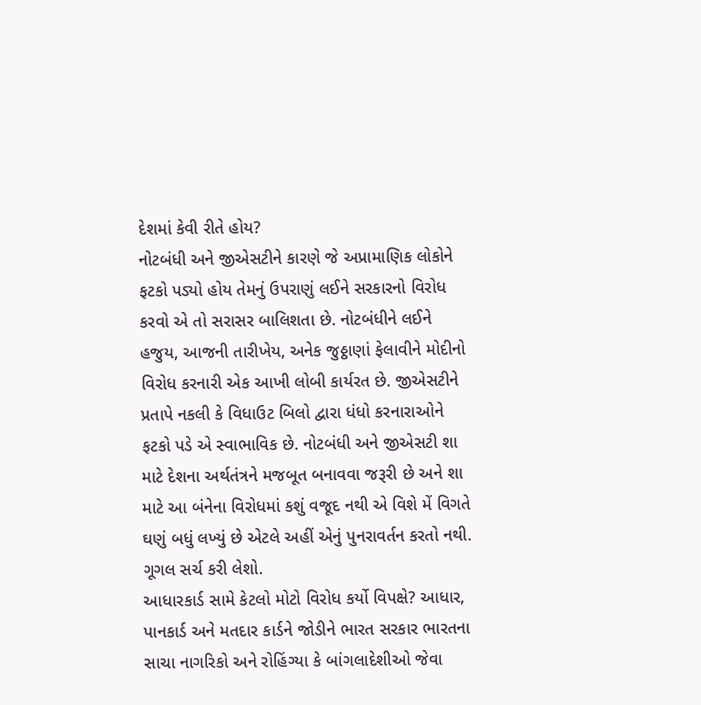દેશમાં કેવી રીતે હોય?
નોટબંધી અને જીએસટીને કારણે જે અપ્રામાણિક લોકોને ફટકો પડ્યો હોય તેમનું ઉપરાણું લઈને સરકારનો વિરોધ કરવો એ તો સરાસર બાલિશતા છે. નોટબંધીને લઈને હજુય, આજની તારીખેય, અનેક જુઠ્ઠાણાં ફેલાવીને મોદીનો વિરોધ કરનારી એક આખી લોબી કાર્યરત છે. જીએસટીને પ્રતાપે નકલી કે વિધાઉટ બિલો દ્વારા ધંધો કરનારાઓને ફટકો પડે એ સ્વાભાવિક છે. નોટબંધી અને જીએસટી શા માટે દેશના અર્થતંત્રને મજબૂત બનાવવા જરૂરી છે અને શા માટે આ બંનેના વિરોધમાં કશું વજૂદ નથી એ વિશે મેં વિગતે ઘણું બધું લખ્યું છે એટલે અહીં એનું પુનરાવર્તન કરતો નથી. ગૂગલ સર્ચ કરી લેશો.
આધારકાર્ડ સામે કેટલો મોટો વિરોધ કર્યો વિપક્ષે? આધાર, પાનકાર્ડ અને મતદાર કાર્ડને જોડીને ભારત સરકાર ભારતના સાચા નાગરિકો અને રોહિંગ્યા કે બાંગલાદેશીઓ જેવા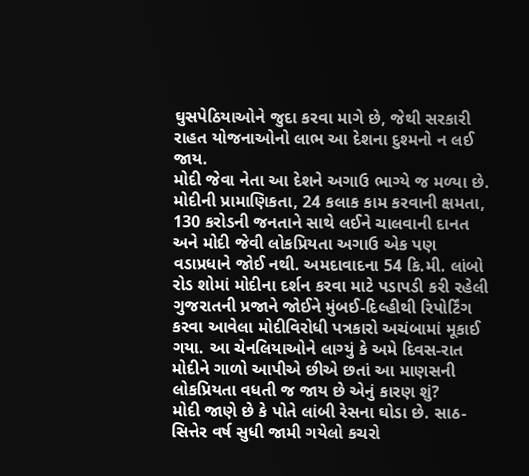ઘુસપેઠિયાઓને જુદા કરવા માગે છે, જેથી સરકારી રાહત યોજનાઓનો લાભ આ દેશના દુશ્મનો ન લઈ જાય.
મોદી જેવા નેતા આ દેશને અગાઉ ભાગ્યે જ મળ્યા છે. મોદીની પ્રામાણિકતા, 24 કલાક કામ કરવાની ક્ષમતા, 130 કરોડની જનતાને સાથે લઈને ચાલવાની દાનત અને મોદી જેવી લોકપ્રિયતા અગાઉ એક પણ વડાપ્રધાને જોઈ નથી. અમદાવાદના 54 કિ.મી. લાંબો રોડ શોમાં મોદીના દર્શન કરવા માટે પડાપડી કરી રહેલી ગુજરાતની પ્રજાને જોઈને મુંબઈ-દિલ્હીથી રિપોર્ટિંગ કરવા આવેલા મોદીવિરોધી પત્રકારો અચંબામાં મૂકાઈ ગયા. આ ચેનલિયાઓને લાગ્યું કે અમે દિવસ-રાત મોદીને ગાળો આપીએ છીએ છતાં આ માણસની લોકપ્રિયતા વધતી જ જાય છે એનું કારણ શું?
મોદી જાણે છે કે પોતે લાંબી રેસના ઘોડા છે. સાઠ-સિત્તેર વર્ષ સુધી જામી ગયેલો કચરો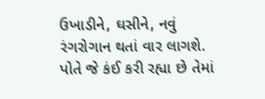ઉખાડીને, ઘસીને, નવું રંગરોગાન થતાં વાર લાગશે. પોતે જે કંઈ કરી રહ્યા છે તેમાં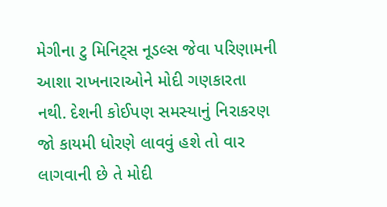મેગીના ટુ મિનિટ્સ નૂડલ્સ જેવા પરિણામની આશા રાખનારાઓને મોદી ગણકારતા નથી. દેશની કોઈપણ સમસ્યાનું નિરાકરણ જો કાયમી ધોરણે લાવવું હશે તો વાર લાગવાની છે તે મોદી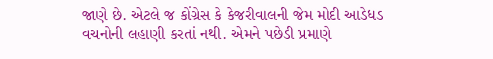જાણે છે. એટલે જ કોંગ્રેસ કે કેજરીવાલની જેમ મોદી આડેધડ વચનોની લહાણી કરતાં નથી. એમને પછેડી પ્રમાણે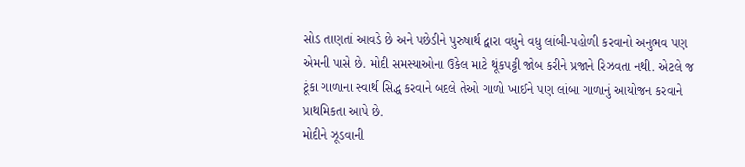સોડ તાણતાં આવડે છે અને પછેડીને પુરુષાર્થ દ્વારા વધુને વધુ લાંબી-પહોળી કરવાનો અનુભવ પણ એમની પાસે છે. મોદી સમસ્યાઓના ઉકેલ માટે થૂંકપટ્ટી જોબ કરીને પ્રજાને રિઝવતા નથી. એટલે જ ટૂંકા ગાળાના સ્વાર્થ સિદ્ધ કરવાને બદલે તેઓ ગાળો ખાઈને પણ લાંબા ગાળાનું આયોજન કરવાને પ્રાથમિકતા આપે છે.
મોદીને ઝૂડવાની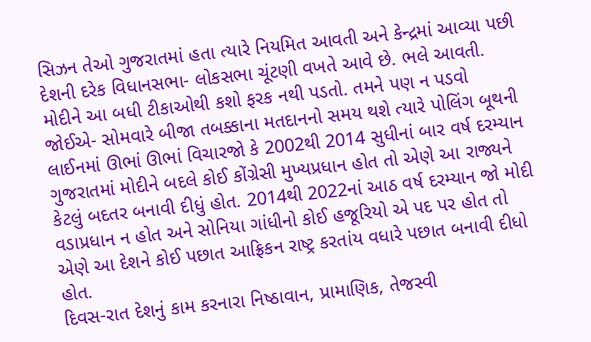સિઝન તેઓ ગુજરાતમાં હતા ત્યારે નિયમિત આવતી અને કેન્દ્રમાં આવ્યા પછી દેશની દરેક વિધાનસભા- લોકસભા ચૂંટણી વખતે આવે છે. ભલે આવતી. મોદીને આ બધી ટીકાઓથી કશો ફરક નથી પડતો. તમને પણ ન પડવો જોઈએ- સોમવારે બીજા તબક્કાના મતદાનનો સમય થશે ત્યારે પોલિંગ બૂથની લાઈનમાં ઊભાં ઊભાં વિચારજો કે 2002થી 2014 સુધીનાં બાર વર્ષ દરમ્યાન ગુજરાતમાં મોદીને બદલે કોઈ કોંગ્રેસી મુખ્યપ્રધાન હોત તો એણે આ રાજ્યને કેટલું બદતર બનાવી દીધું હોત. 2014થી 2022નાં આઠ વર્ષ દરમ્યાન જો મોદી વડાપ્રધાન ન હોત અને સોનિયા ગાંધીનો કોઈ હજૂરિયો એ પદ પર હોત તો એણે આ દેશને કોઈ પછાત આફ્રિકન રાષ્ટ્ર કરતાંય વધારે પછાત બનાવી દીધો હોત.
દિવસ-રાત દેશનું કામ કરનારા નિષ્ઠાવાન, પ્રામાણિક, તેજસ્વી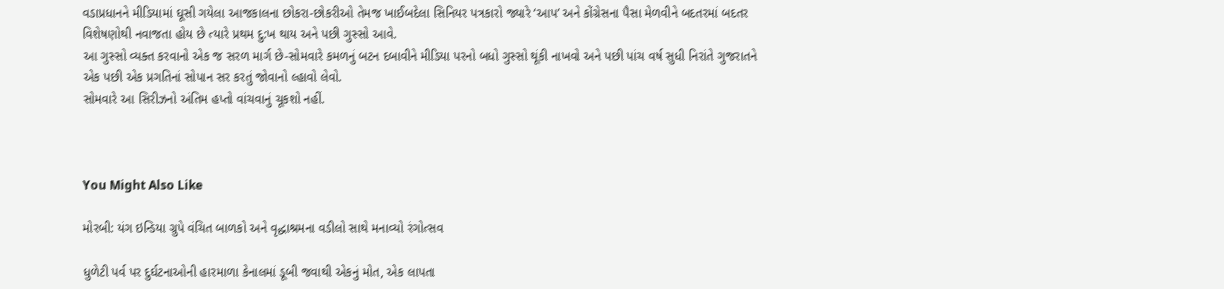વડાપ્રધાનને મીડિયામાં ઘૂસી ગયેલા આજકાલના છોકરા-છોકરીઓ તેમજ ખાઈબદેલા સિનિયર પત્રકારો જ્યારે ‘આપ’ અને કોંગ્રેસના પૈસા મેળવીને બદતરમાં બદતર વિશેષણોથી નવાજતા હોય છે ત્યારે પ્રથમ દુ:ખ થાય અને પછી ગુસ્સો આવે.
આ ગુસ્સો વ્યક્ત કરવાનો એક જ સરળ માર્ગ છે-સોમવારે કમળનું બટન દબાવીને મીડિયા પરનો બધો ગુસ્સો થૂંકી નાખવો અને પછી પાંચ વર્ષ સુધી નિરાંતે ગુજરાતને એક પછી એક પ્રગતિનાં સોપાન સર કરતું જોવાનો લ્હાવો લેવો.
સોમવારે આ સિરીઝનો અંતિમ હપ્તો વાંચવાનું ચૂકશો નહીં.



You Might Also Like

મોરબી: યંગ ઇન્ડિયા ગ્રુપે વંચિત બાળકો અને વૃદ્ધાશ્રમના વડીલો સાથે મનાવ્યો રંગોત્સવ

ધુળેટી પર્વ પર દુર્ઘટનાઓની હારમાળા કેનાલમાં ડૂબી જવાથી એકનું મોત, એક લાપતા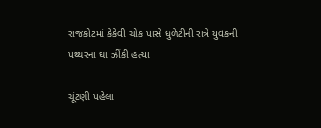રાજકોટમાં કેકેવી ચોક પાસે ધુળેટીની રાત્રે યુવકની પથ્થરના ઘા ઝીંકી હત્યા

ચૂંટણી પહેલા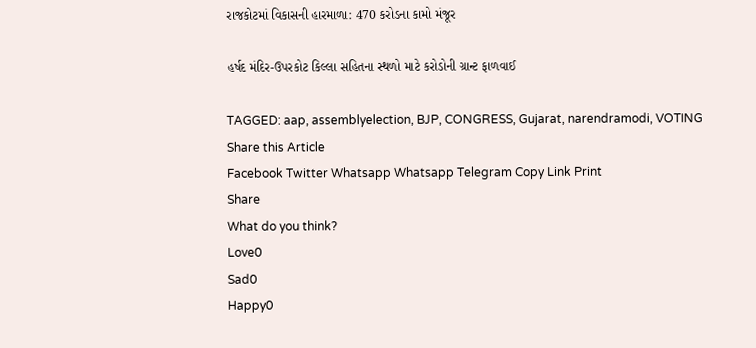રાજકોટમાં વિકાસની હારમાળા: 470 કરોડના કામો મંજૂર

હર્ષદ મંદિર-ઉપરકોટ કિલ્લા સહિતના સ્થળો માટે કરોડોની ગ્રાન્ટ ફાળવાઈ

TAGGED: aap, assemblyelection, BJP, CONGRESS, Gujarat, narendramodi, VOTING
Share this Article
Facebook Twitter Whatsapp Whatsapp Telegram Copy Link Print
Share
What do you think?
Love0
Sad0
Happy0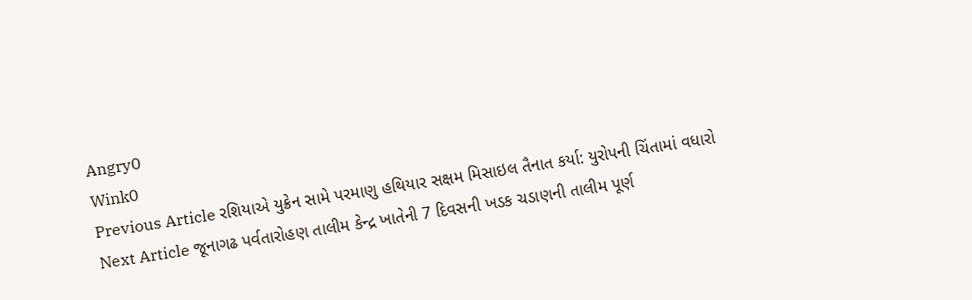Angry0
Wink0
Previous Article રશિયાએ યુક્રેન સામે પરમાણુ હથિયાર સક્ષમ મિસાઇલ તૈનાત કર્યા: યુરોપની ચિંતામાં વધારો
Next Article જૂનાગઢ પર્વતારોહણ તાલીમ કેન્દ્ર ખાતેની 7 દિવસની ખડક ચડાણની તાલીમ પૂર્ણ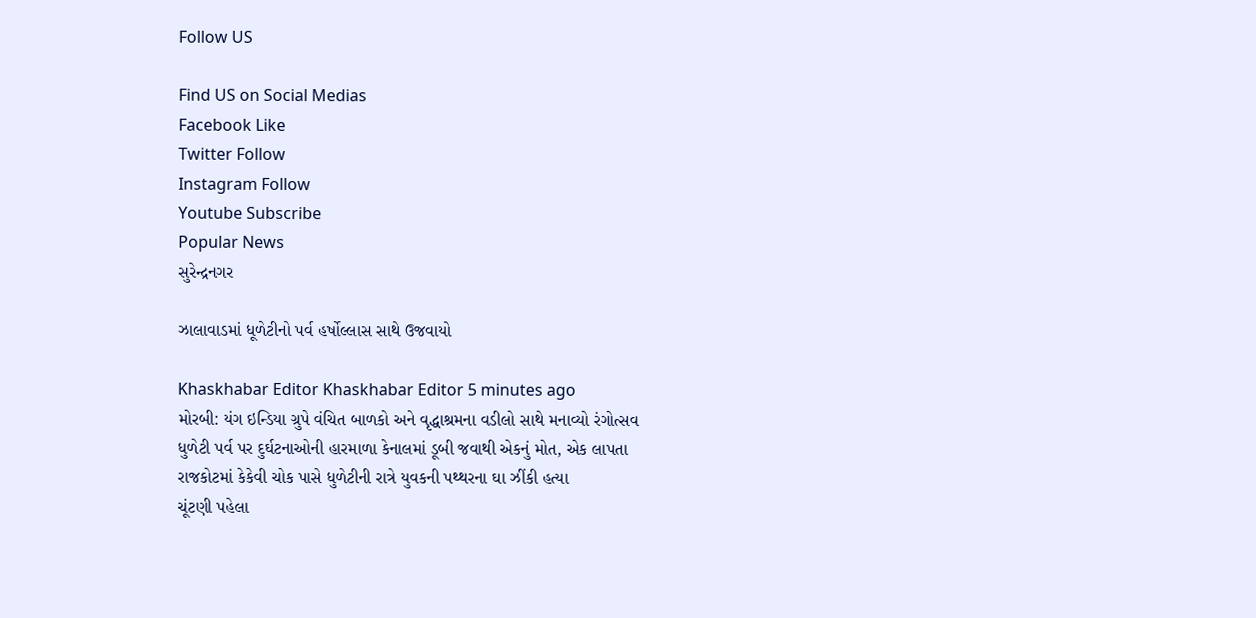Follow US

Find US on Social Medias
Facebook Like
Twitter Follow
Instagram Follow
Youtube Subscribe
Popular News
સુરેન્દ્રનગર

ઝાલાવાડમાં ધૂળેટીનો પર્વ હર્ષોલ્લાસ સાથે ઉજવાયો

Khaskhabar Editor Khaskhabar Editor 5 minutes ago
મોરબી: યંગ ઇન્ડિયા ગ્રુપે વંચિત બાળકો અને વૃદ્ધાશ્રમના વડીલો સાથે મનાવ્યો રંગોત્સવ
ધુળેટી પર્વ પર દુર્ઘટનાઓની હારમાળા કેનાલમાં ડૂબી જવાથી એકનું મોત, એક લાપતા
રાજકોટમાં કેકેવી ચોક પાસે ધુળેટીની રાત્રે યુવકની પથ્થરના ઘા ઝીંકી હત્યા
ચૂંટણી પહેલા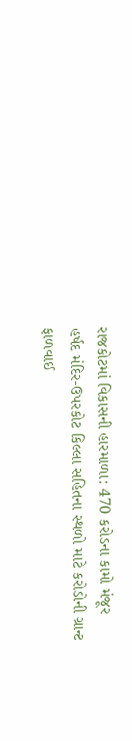રાજકોટમાં વિકાસની હારમાળા: 470 કરોડના કામો મંજૂર
હર્ષદ મંદિર-ઉપરકોટ કિલ્લા સહિતના સ્થળો માટે કરોડોની ગ્રાન્ટ ફાળવાઈ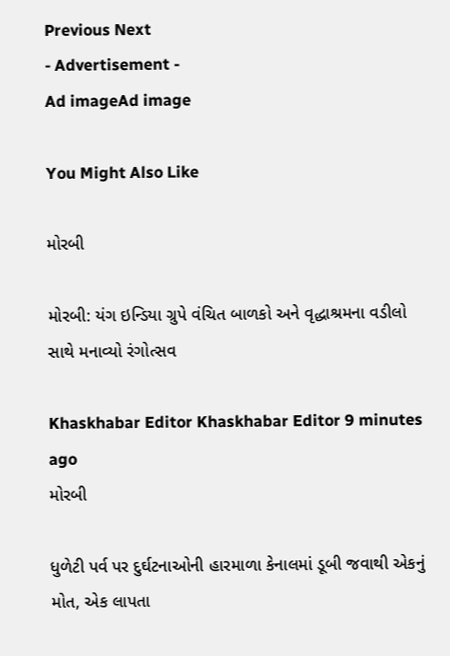Previous Next
- Advertisement -
Ad imageAd image

You Might Also Like

મોરબી

મોરબી: યંગ ઇન્ડિયા ગ્રુપે વંચિત બાળકો અને વૃદ્ધાશ્રમના વડીલો સાથે મનાવ્યો રંગોત્સવ

Khaskhabar Editor Khaskhabar Editor 9 minutes ago
મોરબી

ધુળેટી પર્વ પર દુર્ઘટનાઓની હારમાળા કેનાલમાં ડૂબી જવાથી એકનું મોત, એક લાપતા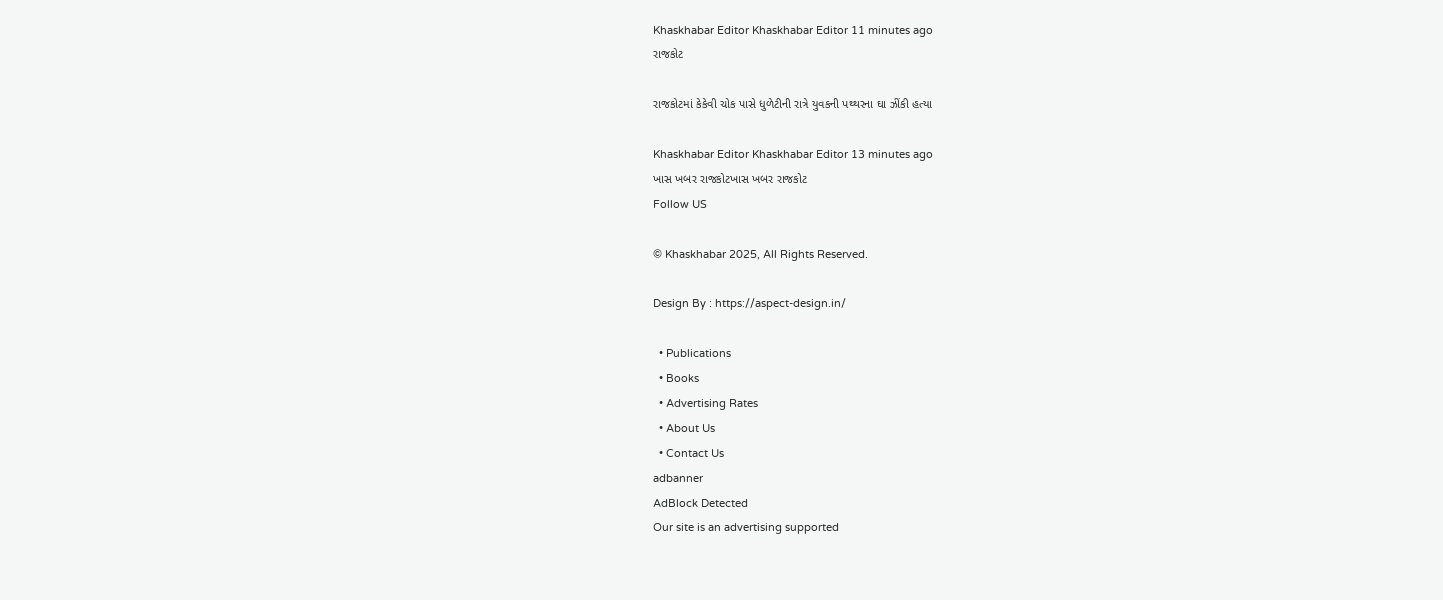Khaskhabar Editor Khaskhabar Editor 11 minutes ago
રાજકોટ

રાજકોટમાં કેકેવી ચોક પાસે ધુળેટીની રાત્રે યુવકની પથ્થરના ઘા ઝીંકી હત્યા

Khaskhabar Editor Khaskhabar Editor 13 minutes ago
ખાસ ખબર રાજકોટખાસ ખબર રાજકોટ
Follow US

© Khaskhabar 2025, All Rights Reserved.

Design By : https://aspect-design.in/

  • Publications
  • Books
  • Advertising Rates
  • About Us
  • Contact Us
adbanner
AdBlock Detected
Our site is an advertising supported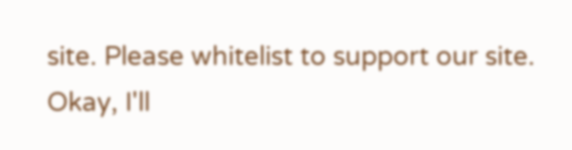site. Please whitelist to support our site.
Okay, I'll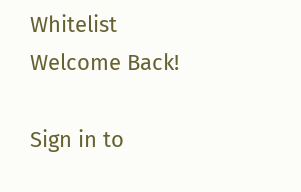Whitelist
Welcome Back!

Sign in to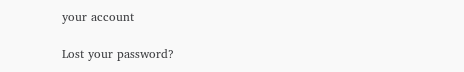your account

Lost your password?